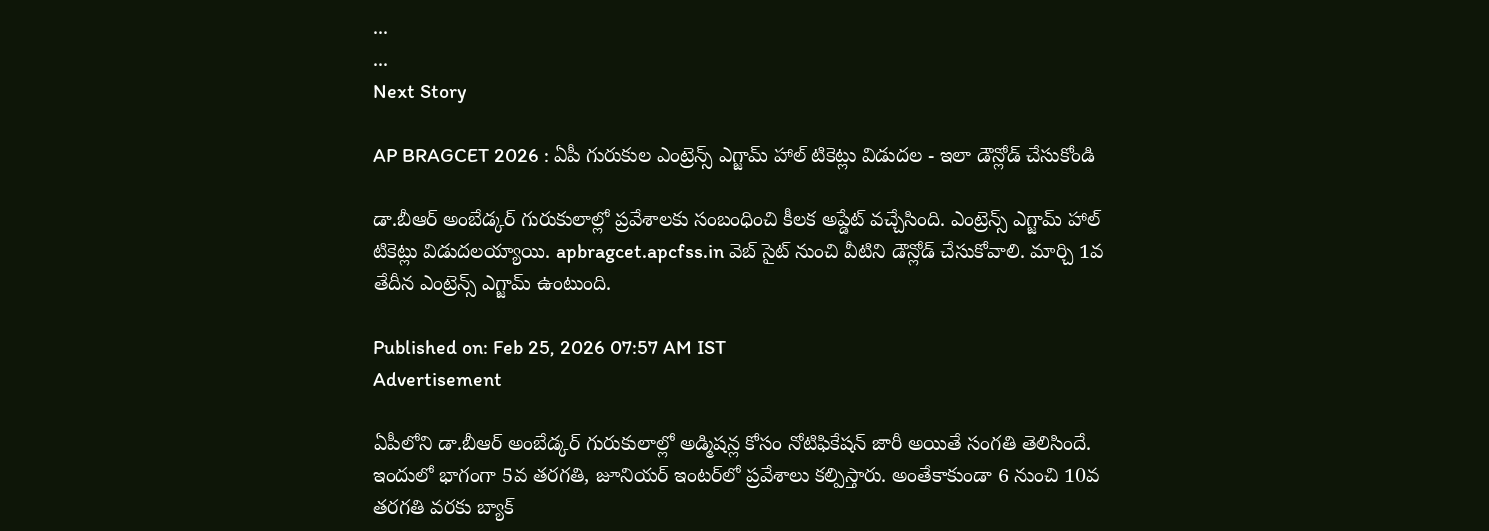...
...
Next Story

AP BRAGCET 2026 : ఏపీ గురుకుల ఎంట్రెన్స్ ఎగ్జామ్ హాల్ టికెట్లు విడుదల - ఇలా డౌన్లోడ్ చేసుకోండి

డా.బీఆర్‌ అంబేడ్కర్‌ గురుకులాల్లో ప్రవేశాలకు సంబంధించి కీలక అప్డేట్ వచ్చేసింది. ఎంట్రెన్స్ ఎగ్జామ్ హాల్ టికెట్లు విడుదలయ్యాయి. apbragcet.apcfss.in వెబ్ సైట్ నుంచి వీటిని డౌన్లోడ్ చేసుకోవాలి. మార్చి 1వ తేదీన ఎంట్రెన్స్ ఎగ్జామ్ ఉంటుంది.

Published on: Feb 25, 2026 07:57 AM IST
Advertisement

ఏపీలోని డా.బీఆర్‌ అంబేడ్కర్‌ గురుకులాల్లో అడ్మిషన్ల కోసం నోటిఫికేషన్ జారీ అయితే సంగతి తెలిసిందే. ఇందులో భాగంగా 5వ తరగతి, జూనియర్‌ ఇంటర్‌లో ప్రవేశాలు కల్పిస్తారు. అంతేకాకుండా 6 నుంచి 10వ తరగతి వరకు బ్యాక్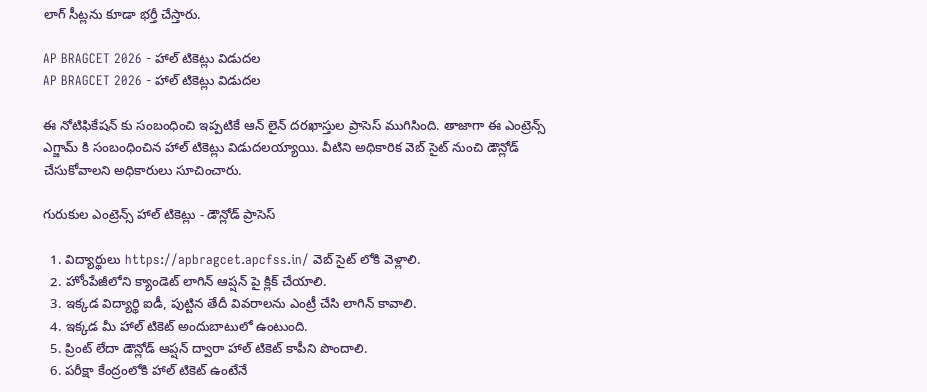లాగ్ సీట్లను కూడా భర్తీ చేస్తారు.

AP BRAGCET 2026 - హాల్ టికెట్లు విడుదల
AP BRAGCET 2026 - హాల్ టికెట్లు విడుదల

ఈ నోటిఫికేషన్ కు సంబంధించి ఇప్పటికే ఆన్ లైన్ దరఖాస్తుల ప్రాసెస్ ముగిసింది. తాజాగా ఈ ఎంట్రెన్స్ ఎగ్జామ్ కి సంబంధించిన హాల్ టికెట్లు విడుదలయ్యాయి. వీటిని అధికారిక వెబ్ సైట్ నుంచి డౌన్లోడ్ చేసుకోవాలని అధికారులు సూచించారు.

గురుకుల ఎంట్రెన్స్ హాల్ టికెట్లు - డౌన్లోడ్ ప్రాసెస్

  1. విద్యార్థులు https://apbragcet.apcfss.in/ వెబ్ సైట్ లోకి వెళ్లాలి.
  2. హోంపేజీలోని క్యాండెట్ లాగిన్ ఆప్షన్ పై క్లిక్ చేయాలి.
  3. ఇక్కడ విద్యార్థి ఐడీ, పుట్టిన తేదీ వివరాలను ఎంట్రీ చేసి లాగిన్ కావాలి.
  4. ఇక్కడ మీ హాల్ టికెట్ అందుబాటులో ఉంటుంది.
  5. ప్రింట్ లేదా డౌన్లోడ్ ఆప్షన్ ద్వారా హాల్ టికెట్ కాపీని పొందాలి.
  6. పరీక్షా కేంద్రంలోకి హాల్ టికెట్ ఉంటేనే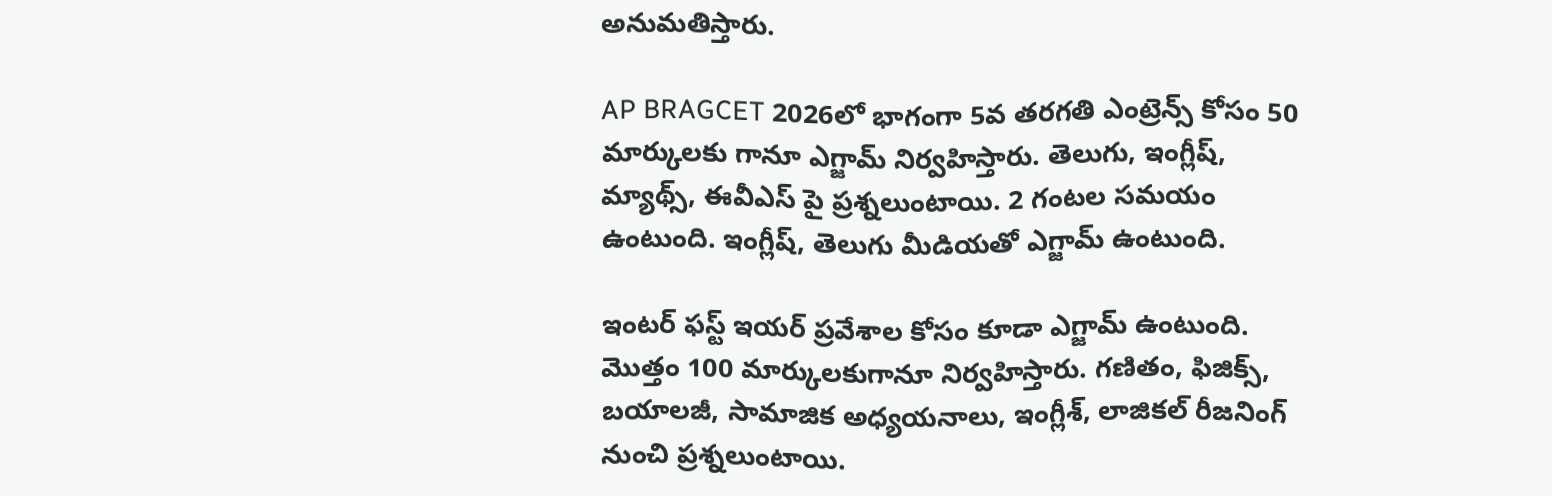అనుమతిస్తారు.

AP BRAGCET 2026లో భాగంగా 5వ తరగతి ఎంట్రెన్స్ కోసం 50 మార్కులకు గానూ ఎగ్జామ్ నిర్వహిస్తారు. తెలుగు, ఇంగ్లీష్, మ్యాథ్స్, ఈవీఎస్ పై ప్రశ్నలుంటాయి. 2 గంటల సమయం ఉంటుంది. ఇంగ్లీష్, తెలుగు మీడియతో ఎగ్జామ్ ఉంటుంది.

ఇంటర్ ఫస్ట్ ఇయర్ ప్రవేశాల కోసం కూడా ఎగ్జామ్ ఉంటుంది. మొత్తం 100 మార్కులకుగానూ నిర్వహిస్తారు. గణితం, ఫిజిక్స్, బయాలజీ, సామాజిక అధ్యయనాలు, ఇంగ్లీశ్, లాజికల్ రీజనింగ్ నుంచి ప్రశ్నలుంటాయి.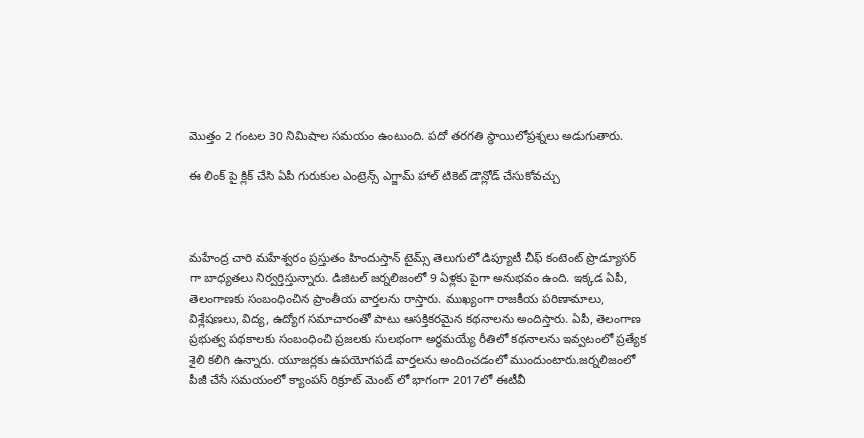మొత్తం 2 గంటల 30 నిమిషాల సమయం ఉంటుంది. పదో తరగతి స్థాయిలోప్రశ్నలు అడుగుతారు.

ఈ లింక్ పై క్లిక్ చేసి ఏపీ గురుకుల ఎంట్రెన్స్ ఎగ్జామ్ హాల్ టికెట్ డౌన్లోడ్ చేసుకోవచ్చు



మహేంద్ర చారి మహేశ్వరం ప్రస్తుతం హిందుస్తాన్ టైమ్స్ తెలుగులో డిప్యూటీ చీఫ్ కంటెంట్ ప్రొడ్యూసర్ గా బాధ్యతలు నిర్వర్తిస్తున్నారు. డిజిటల్ జర్నలిజంలో 9 ఏళ్లకు పైగా అనుభవం ఉంది. ఇక్కడ ఏపీ, తెలంగాణకు సంబంధించిన ప్రాంతీయ వార్తలను రాస్తారు. ముఖ్యంగా రాజకీయ పరిణామాలు, విశ్లేషణలు, విద్య, ఉద్యోగ సమాచారంతో పాటు ఆసక్తికరమైన కథనాలను అందిస్తారు. ఏపీ, తెలంగాణ ప్రభుత్వ పథకాలకు సంబంధించి ప్రజలకు సులభంగా అర్థమయ్యే రీతిలో కథనాలను ఇవ్వటంలో ప్రత్యేక శైలి కలిగి ఉన్నారు. యూజర్లకు ఉపయోగపడే వార్తలను అందించడంలో ముందుంటారు.జర్నలిజంలో పీజీ చేసే సమయంలో క్యాంపస్ రిక్రూట్ మెంట్ లో భాగంగా 2017లో ఈటీవీ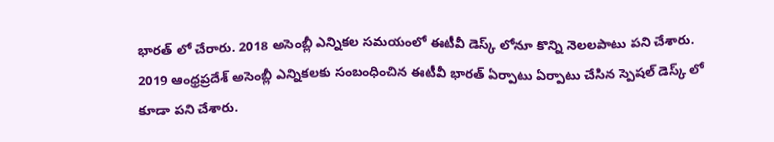భారత్ లో చేరారు. 2018 అసెంబ్లీ ఎన్నికల సమయంలో ఈటీవీ డెస్క్ లోనూ కొన్ని నెలలపాటు పని చేశారు. 2019 ఆంధ్రప్రదేశ్ అసెంబ్లీ ఎన్నికలకు సంబంధించిన ఈటీవీ భారత్ ఏర్పాటు ఏర్పాటు చేసిన స్పెషల్ డెస్క్ లో కూడా పని చేశారు.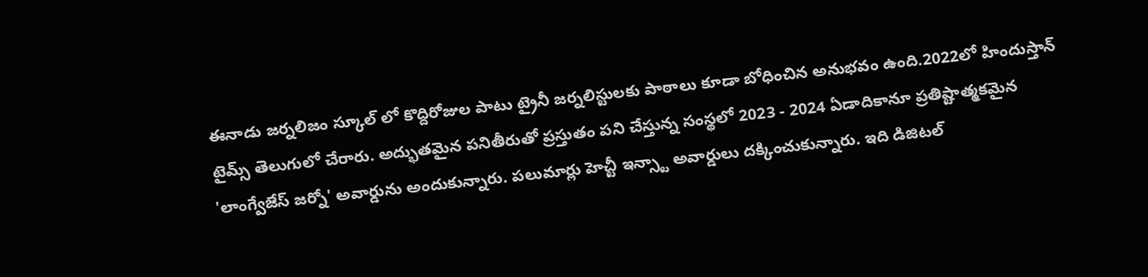ఈనాడు జర్నలిజం స్కూల్ లో కొద్దిరోజుల పాటు ట్రైనీ జర్నలిస్టులకు పాఠాలు కూడా బోధించిన అనుభవం ఉంది.2022లో హిందుస్తాన్ టైమ్స్ తెలుగులో చేరారు. అద్భుతమైన పనితీరుతో ప్రస్తుతం పని చేస్తున్న సంస్థలో 2023 - 2024 ఏడాదికానూ ప్రతిష్టాత్మకమైన 'లాంగ్వేజేస్ జర్నో' అవార్డును అందుకున్నారు. పలుమార్లు హెచ్టీ ఇన్స్టా అవార్డులు దక్కించుకున్నారు. ఇది డిజిటల్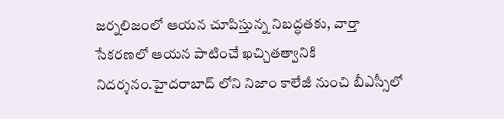జర్నలిజంలో ఆయన చూపిస్తున్న నిబద్ధతకు, వార్తా సేకరణలో ఆయన పాటించే ఖచ్చితత్వానికి నిదర్శనం.హైదరాబాద్ లోని నిజాం కాలేజీ నుంచి బీఎస్సీలో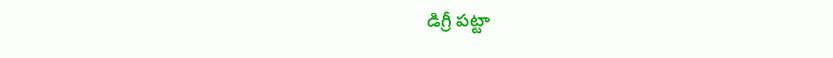డిగ్రీ పట్టా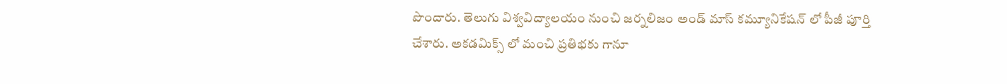పొందారు. తెలుగు విశ్వవిద్యాలయం నుంచి జర్నలిజం అండ్ మాస్ కమ్యూనికేషన్ లో పీజీ పూర్తి చేశారు. అకడమిక్స్ లో మంచి ప్రతిభకు గానూ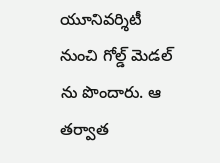యూనివర్శిటీ నుంచి గోల్డ్ మెడల్ ను పొందారు. ఆ తర్వాత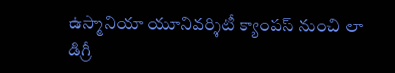ఉస్మానియా యూనివర్శిటీ క్యాంపస్ నుంచి లా డిగ్రీ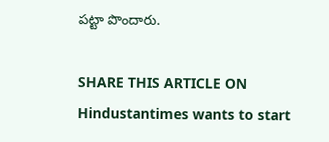పట్టా పొందారు.

SHARE THIS ARTICLE ON
Hindustantimes wants to start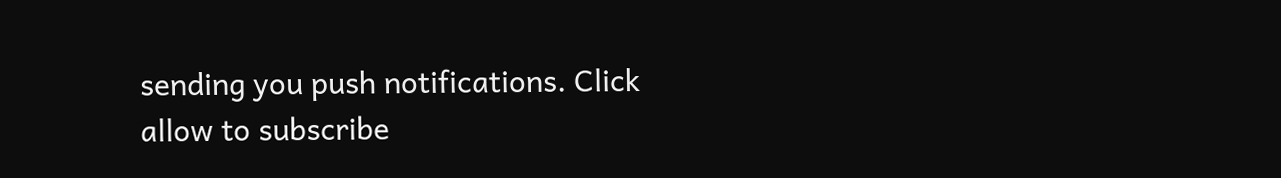sending you push notifications. Click allow to subscribe